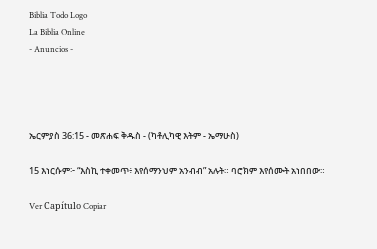Biblia Todo Logo
La Biblia Online
- Anuncios -




ኤርምያስ 36:15 - መጽሐፍ ቅዱስ - (ካቶሊካዊ እትም - ኤማሁስ)

15 እነርሱም፦ “እስኪ ተቀመጥ፥ እየሰማንህም አንብብ” አሉት። ባሮክም እየሰሙት አነበበው።

Ver Capítulo Copiar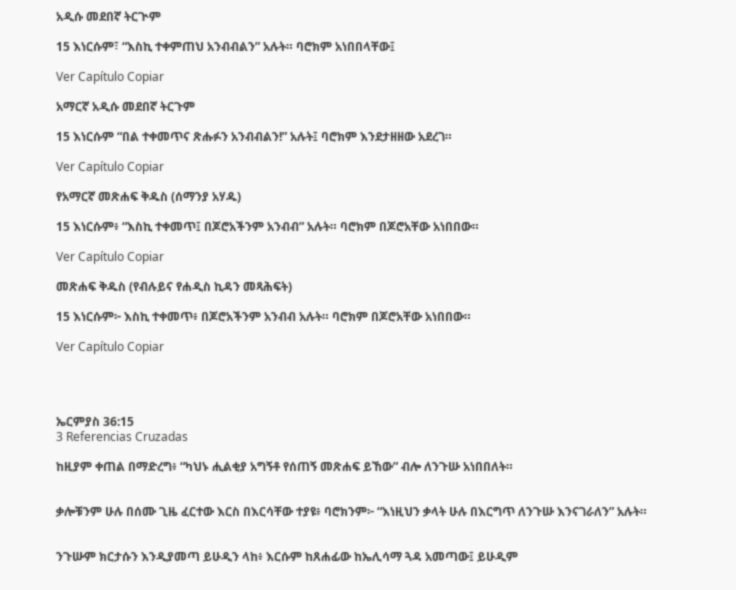አዲሱ መደበኛ ትርጒም

15 እነርሱም፣ “እስኪ ተቀምጠህ አንብብልን” አሉት። ባሮክም አነበበላቸው፤

Ver Capítulo Copiar

አማርኛ አዲሱ መደበኛ ትርጉም

15 እነርሱም “በል ተቀመጥና ጽሑፉን አንብብልን!” አሉት፤ ባሮክም እንደታዘዘው አደረገ።

Ver Capítulo Copiar

የአማርኛ መጽሐፍ ቅዱስ (ሰማንያ አሃዱ)

15 እነርሱም፥ “እስኪ ተቀመጥ፤ በጆሮአችንም አንብብ” አሉት። ባሮክም በጆሮአቸው አነበበው።

Ver Capítulo Copiar

መጽሐፍ ቅዱስ (የብሉይና የሐዲስ ኪዳን መጻሕፍት)

15 እነርሱም፦ እስኪ ተቀመጥ፥ በጆሮአችንም አንብብ አሉት። ባሮክም በጆሮአቸው አነበበው።

Ver Capítulo Copiar




ኤርምያስ 36:15
3 Referencias Cruzadas

ከዚያም ቀጠል በማድረግ፥ “ካህኑ ሒልቂያ አግኝቶ የሰጠኝ መጽሐፍ ይኸው” ብሎ ለንጉሡ አነበበለት።


ቃሎቹንም ሁሉ በሰሙ ጊዜ ፈርተው እርስ በእርሳቸው ተያዩ፥ ባሮክንም፦ “እነዚህን ቃላት ሁሉ በእርግጥ ለንጉሡ እንናገራለን” አሉት።


ንጉሡም ክርታሱን እንዲያመጣ ይሁዲን ላከ፥ እርሱም ከጸሐፊው ከኤሊሳማ ጓዳ አመጣው፤ ይሁዲም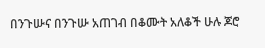በንጉሡና በንጉሡ አጠገብ በቆሙት አለቆች ሁሉ ጆሮ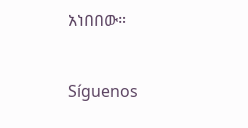አነበበው።


Síguenos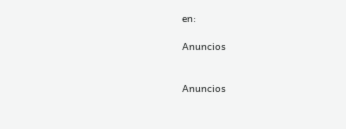en:

Anuncios


Anuncios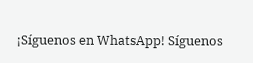¡Síguenos en WhatsApp! Síguenos